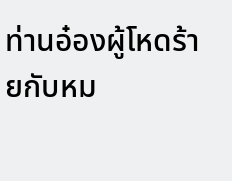ท่านอ๋องผู้โหดร้ายกับหม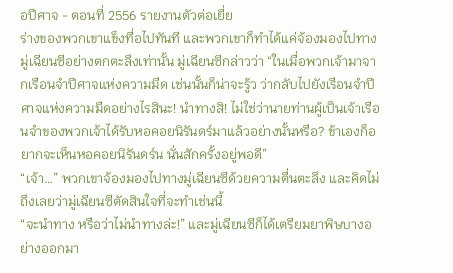อปีศาจ - ตอนที่ 2556 รายงานตัวต่อเยี่ย
ร่างของพวกเขาแข็งทื่อไปทันที และพวกเขาก็ทำได้แค่จ้องมองไปทางมู่เฉียนซีอย่างตกตะลึงเท่านั้น มู่เฉียนซีกล่าวว่า “ในเมื่อพวกเจ้ามาจากเรือนจำปีศาจแห่งความมืด เช่นนั้นก็น่าจะรู้ว ว่ากลับไปยังเรือนจำปีศาจแห่งความมืดอย่างไรสินะ! นำทางสิ! ไม่ใช่ว่านายท่านผู้เป็นเจ้าเรือนจำของพวกเจ้าได้รับหอคอยนิรันดร์มาแล้วอย่างนั้นหรือ? ข้าเองก็อยากจะเห็นหอคอยนิรันดร์น นั่นสักครั้งอยู่พอดี”
“เจ้า…” พวกเขาจ้องมองไปทางมู่เฉียนซีด้วยความตื่นตะลึง และคิดไม่ถึงเลยว่ามู่เฉียนซีตัดสินใจที่จะทำเช่นนี้
“จะนำทาง หรือว่าไม่นำทางล่ะ!” และมู่เฉียนซีก็ได้เตรียมยาพิษบางอย่างออกมา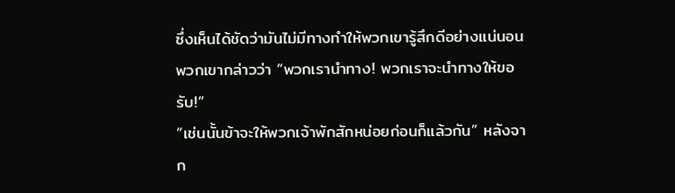ซึ่งเห็นได้ชัดว่ามันไม่มีทางทำให้พวกเขารู้สึกดีอย่างแน่นอน
พวกเขากล่าวว่า “พวกเรานำทาง! พวกเราจะนำทางให้ขอรับ!”
“เช่นนั้นข้าจะให้พวกเจ้าพักสักหน่อยก่อนก็แล้วกัน” หลังจาก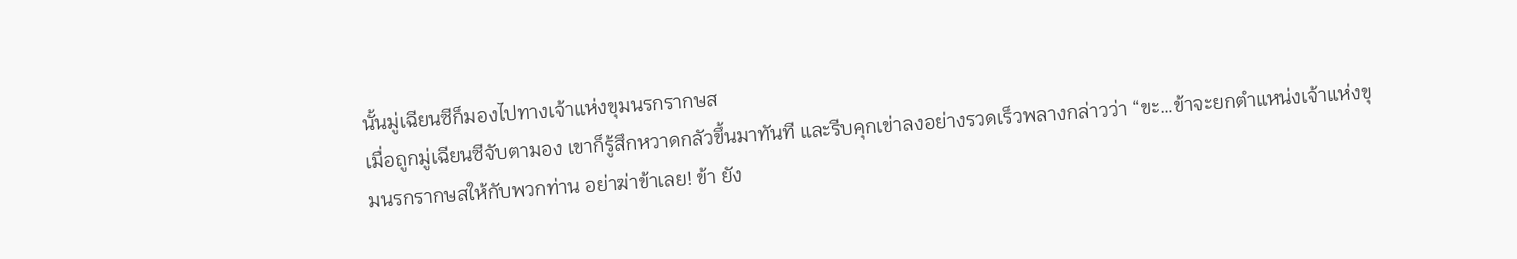นั้นมู่เฉียนซีก็มองไปทางเจ้าแห่งขุมนรกรากษส
เมื่อถูกมู่เฉียนซีจับตามอง เขาก็รู้สึกหวาดกลัวขึ้นมาทันที และรีบคุกเข่าลงอย่างรวดเร็วพลางกล่าวว่า “ขะ…ข้าจะยกตำแหน่งเจ้าแห่งขุมนรกรากษสให้กับพวกท่าน อย่าฆ่าข้าเลย! ข้า ยัง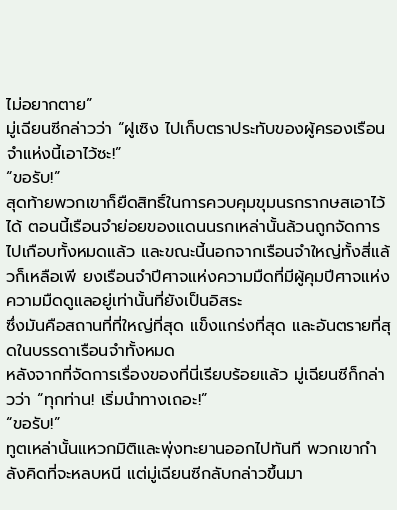ไม่อยากตาย”
มู่เฉียนซีกล่าวว่า “ฝูเซิง ไปเก็บตราประทับของผู้ครองเรือนจำแห่งนี้เอาไว้ซะ!”
“ขอรับ!”
สุดท้ายพวกเขาก็ยืดสิทธิ์ในการควบคุมขุมนรกรากษสเอาไว้ได้ ตอนนี้เรือนจำย่อยของแดนนรกเหล่านั้นล้วนถูกจัดการไปเกือบทั้งหมดแล้ว และขณะนี้นอกจากเรือนจำใหญ่ทั้งสี่แล้วก็เหลือเพี ยงเรือนจำปีศาจแห่งความมืดที่มีผู้คุมปีศาจแห่งความมืดดูแลอยู่เท่านั้นที่ยังเป็นอิสระ
ซึ่งมันคือสถานที่ที่ใหญ่ที่สุด แข็งแกร่งที่สุด และอันตรายที่สุดในบรรดาเรือนจำทั้งหมด
หลังจากที่จัดการเรื่องของที่นี่เรียบร้อยแล้ว มู่เฉียนซีก็กล่าวว่า “ทุกท่าน! เริ่มนำทางเถอะ!”
“ขอรับ!”
ทูตเหล่านั้นแหวกมิติและพุ่งทะยานออกไปทันที พวกเขากำลังคิดที่จะหลบหนี แต่มู่เฉียนซีกลับกล่าวขึ้นมา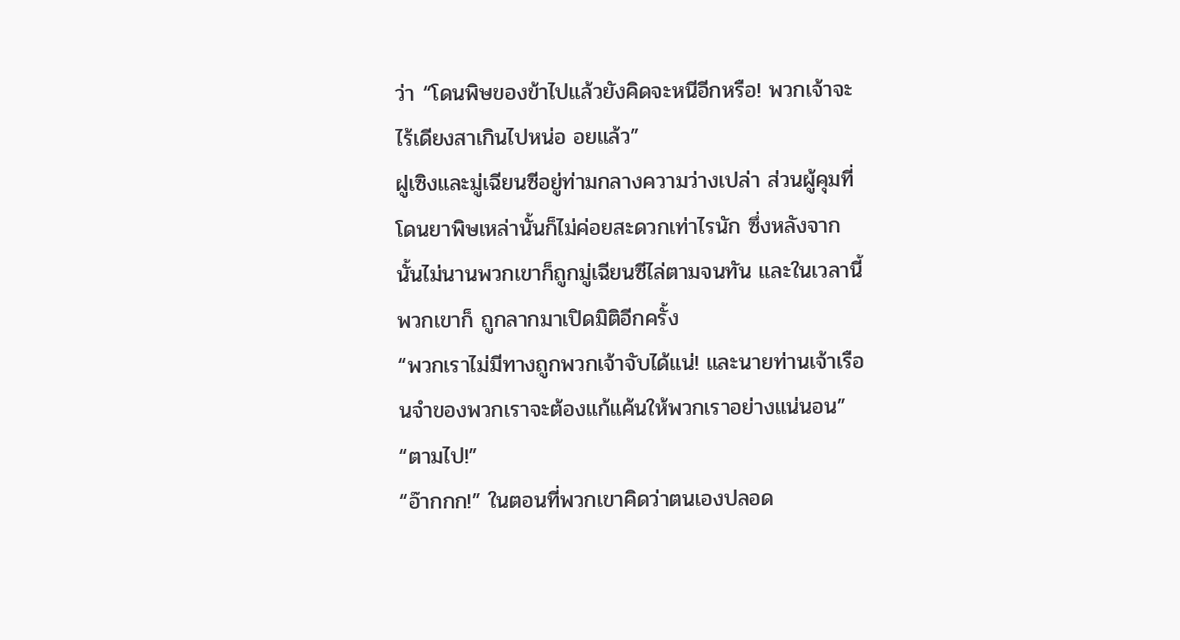ว่า “โดนพิษของข้าไปแล้วยังคิดจะหนีอีกหรือ! พวกเจ้าจะไร้เดียงสาเกินไปหน่อ อยแล้ว”
ฝูเซิงและมู่เฉียนซีอยู่ท่ามกลางความว่างเปล่า ส่วนผู้คุมที่โดนยาพิษเหล่านั้นก็ไม่ค่อยสะดวกเท่าไรนัก ซึ่งหลังจากนั้นไม่นานพวกเขาก็ถูกมู่เฉียนซีไล่ตามจนทัน และในเวลานี้พวกเขาก็ ถูกลากมาเปิดมิติอีกครั้ง
“พวกเราไม่มีทางถูกพวกเจ้าจับได้แน่! และนายท่านเจ้าเรือนจำของพวกเราจะต้องแก้แค้นให้พวกเราอย่างแน่นอน”
“ตามไป!”
“อ๊ากกก!” ในตอนที่พวกเขาคิดว่าตนเองปลอด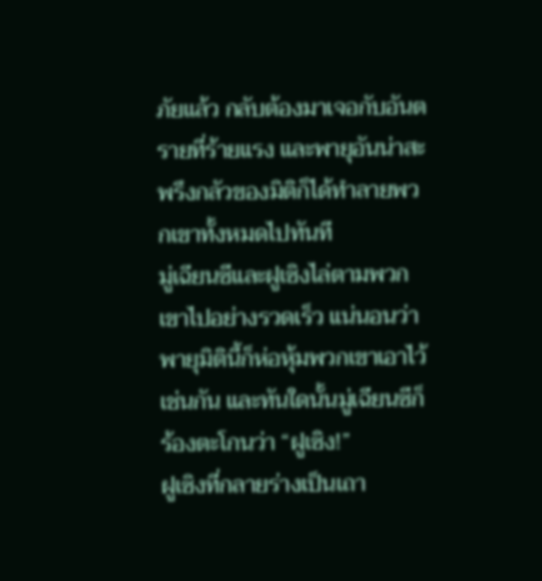ภัยแล้ว กลับต้องมาเจอกับอันตรายที่ร้ายแรง และพายุอันน่าสะพรึงกลัวของมิติก็ได้ทำลายพวกเขาทั้งหมดไปทันที
มู่เฉียนซีและฝูเซิงไล่ตามพวกเขาไปอย่างรวดเร็ว แน่นอนว่าพายุมิตินี้ก็ห่อหุ้มพวกเขาเอาไว้เช่นกัน และทันใดนั้นมู่เฉียนซีก็ร้องตะโกนว่า “ฝูเซิง!”
ฝูเซิงที่กลายร่างเป็นเถา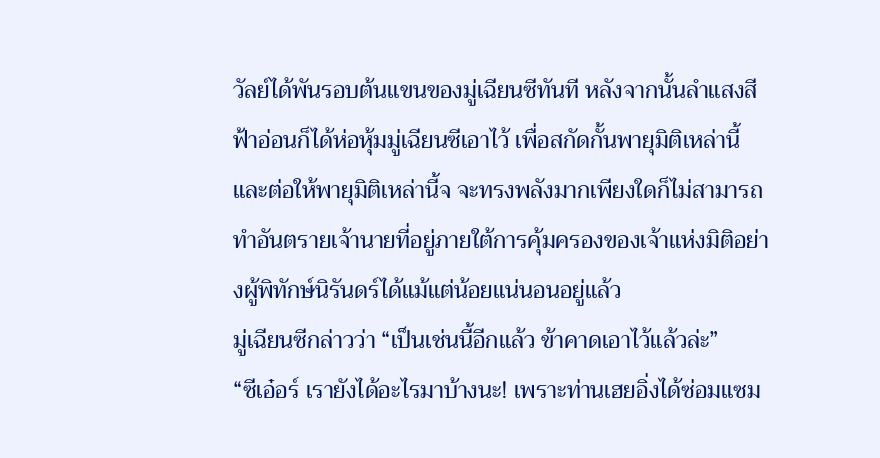วัลย์ได้พันรอบต้นแขนของมู่เฉียนซีทันที หลังจากนั้นลำแสงสีฟ้าอ่อนก็ได้ห่อหุ้มมู่เฉียนซีเอาไว้ เพื่อสกัดกั้นพายุมิติเหล่านี้ และต่อให้พายุมิติเหล่านี้จ จะทรงพลังมากเพียงใดก็ไม่สามารถทำอันตรายเจ้านายที่อยู่ภายใต้การคุ้มครองของเจ้าแห่งมิติอย่างผู้พิทักษ์นิรันดร์ได้แม้แต่น้อยแน่นอนอยู่แล้ว
มู่เฉียนซีกล่าวว่า “เป็นเช่นนี้อีกแล้ว ข้าคาดเอาไว้แล้วล่ะ”
“ซีเอ๋อร์ เรายังได้อะไรมาบ้างนะ! เพราะท่านเฮยอิ่งได้ซ่อมแซม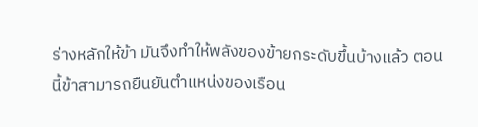ร่างหลักให้ข้า มันจึงทำให้พลังของข้ายกระดับขึ้นบ้างแล้ว ตอนนี้ข้าสามารถยืนยันตำแหน่งของเรือน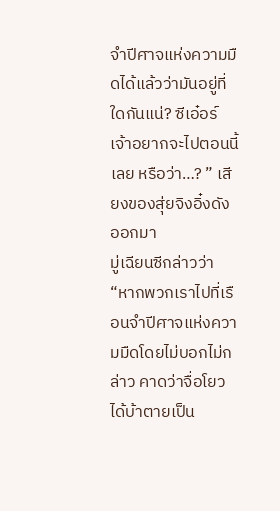จำปีศาจแห่งความมื ดได้แล้วว่ามันอยู่ที่ใดกันแน่? ซีเอ๋อร์เจ้าอยากจะไปตอนนี้เลย หรือว่า…? ” เสียงของสุ่ยจิงอิ๋งดังออกมา
มู่เฉียนซีกล่าวว่า “หากพวกเราไปที่เรือนจำปีศาจแห่งความมืดโดยไม่บอกไม่กล่าว คาดว่าจื่อโยวได้บ้าตายเป็น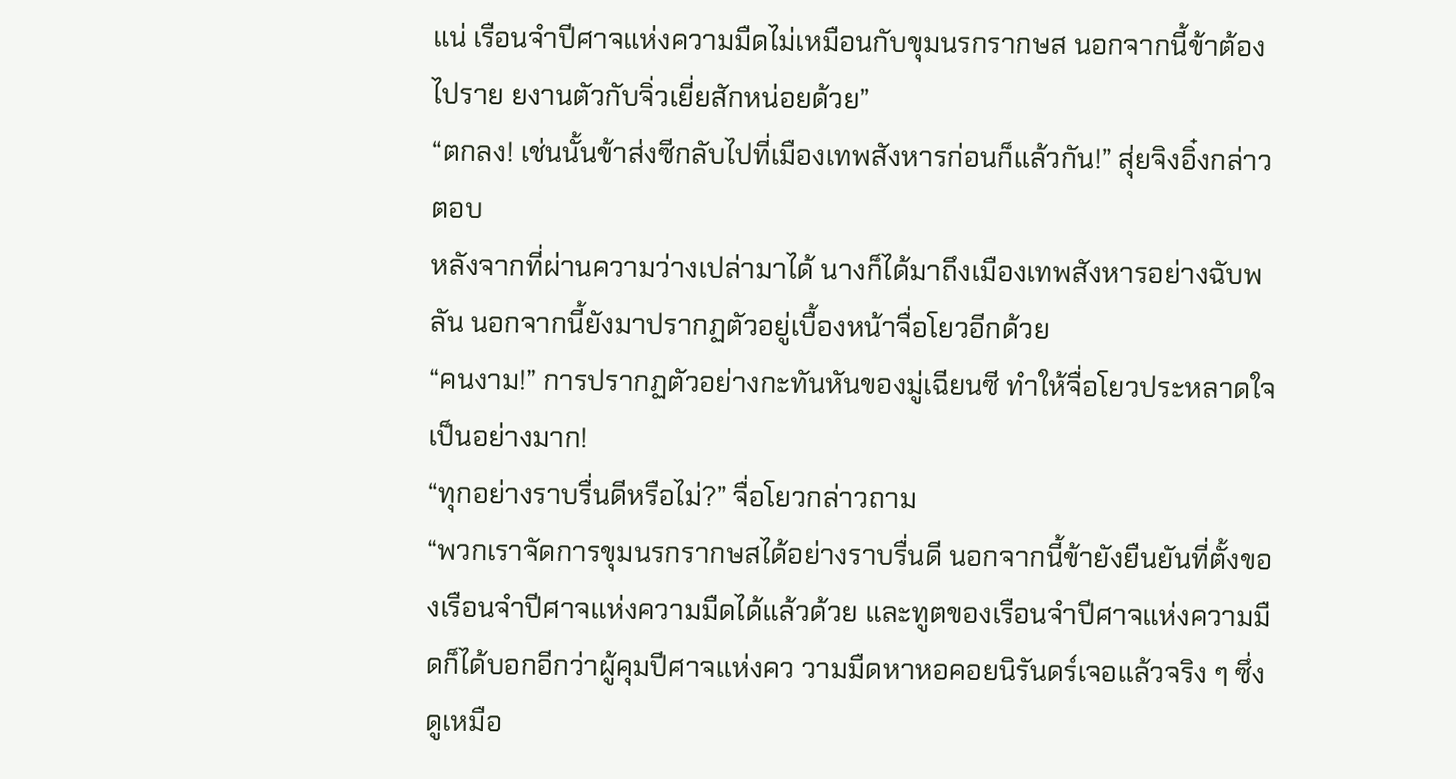แน่ เรือนจำปีศาจแห่งความมืดไม่เหมือนกับขุมนรกรากษส นอกจากนี้ข้าต้องไปราย ยงานตัวกับจิ่วเยี่ยสักหน่อยด้วย”
“ตกลง! เช่นนั้นข้าส่งซีกลับไปที่เมืองเทพสังหารก่อนก็แล้วกัน!” สุ่ยจิงอิ๋งกล่าวตอบ
หลังจากที่ผ่านความว่างเปล่ามาได้ นางก็ได้มาถึงเมืองเทพสังหารอย่างฉับพลัน นอกจากนี้ยังมาปรากฏตัวอยู่เบื้องหน้าจื่อโยวอีกด้วย
“คนงาม!” การปรากฏตัวอย่างกะทันหันของมู่เฉียนซี ทำให้จื่อโยวประหลาดใจเป็นอย่างมาก!
“ทุกอย่างราบรื่นดีหรือไม่?” จื่อโยวกล่าวถาม
“พวกเราจัดการขุมนรกรากษสได้อย่างราบรื่นดี นอกจากนี้ข้ายังยืนยันที่ตั้งของเรือนจำปีศาจแห่งความมืดได้แล้วด้วย และทูตของเรือนจำปีศาจแห่งความมืดก็ได้บอกอีกว่าผู้คุมปีศาจแห่งคว วามมืดหาหอคอยนิรันดร์เจอแล้วจริง ๆ ซึ่งดูเหมือ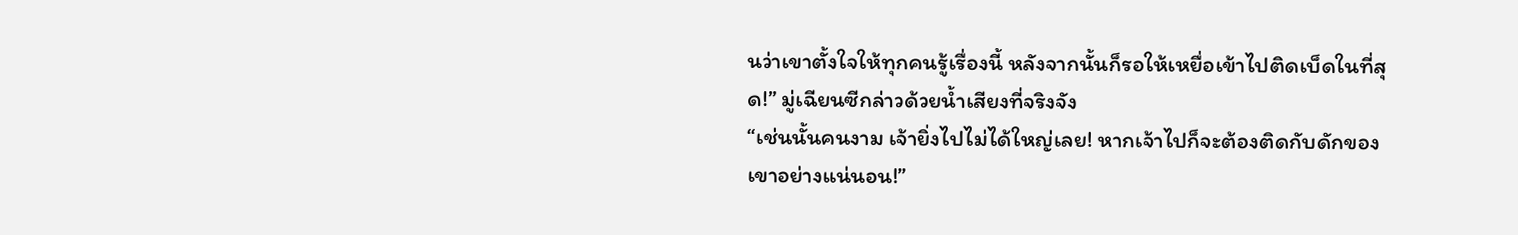นว่าเขาตั้งใจให้ทุกคนรู้เรื่องนี้ หลังจากนั้นก็รอให้เหยื่อเข้าไปติดเบ็ดในที่สุด!” มู่เฉียนซีกล่าวด้วยน้ำเสียงที่จริงจัง
“เช่นนั้นคนงาม เจ้ายิ่งไปไม่ได้ใหญ่เลย! หากเจ้าไปก็จะต้องติดกับดักของเขาอย่างแน่นอน!”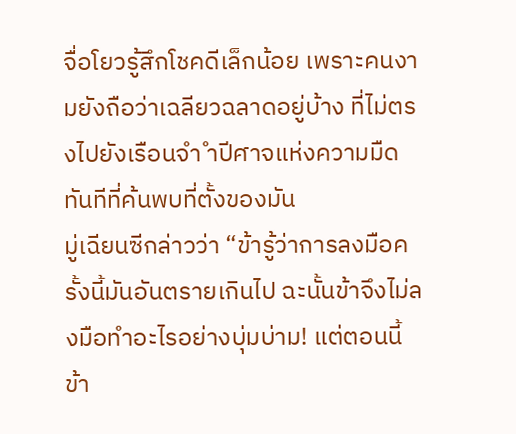จื่อโยวรู้สึกโชคดีเล็กน้อย เพราะคนงามยังถือว่าเฉลียวฉลาดอยู่บ้าง ที่ไม่ตรงไปยังเรือนจำ ำปีศาจแห่งความมืดทันทีที่ค้นพบที่ตั้งของมัน
มู่เฉียนซีกล่าวว่า “ข้ารู้ว่าการลงมือครั้งนี้มันอันตรายเกินไป ฉะนั้นข้าจึงไม่ลงมือทำอะไรอย่างบุ่มบ่าม! แต่ตอนนี้ข้า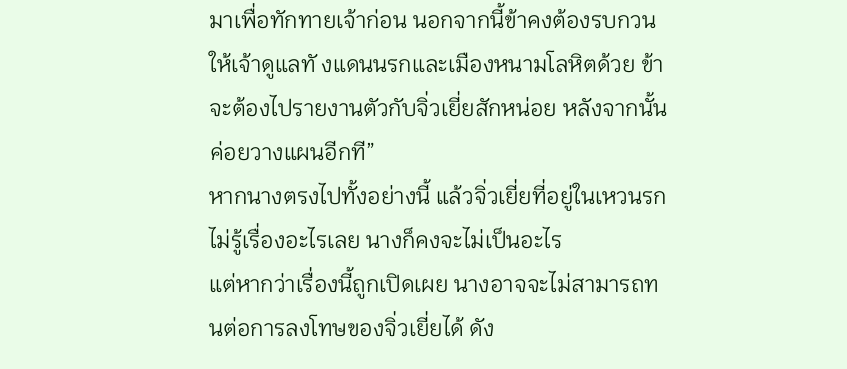มาเพื่อทักทายเจ้าก่อน นอกจากนี้ข้าคงต้องรบกวนให้เจ้าดูแลทั งแดนนรกและเมืองหนามโลหิตด้วย ข้าจะต้องไปรายงานตัวกับจิ่วเยี่ยสักหน่อย หลังจากนั้นค่อยวางแผนอีกที”
หากนางตรงไปทั้งอย่างนี้ แล้วจิ่วเยี่ยที่อยู่ในเหวนรกไม่รู้เรื่องอะไรเลย นางก็คงจะไม่เป็นอะไร
แต่หากว่าเรื่องนี้ถูกเปิดเผย นางอาจจะไม่สามารถทนต่อการลงโทษของจิ่วเยี่ยได้ ดัง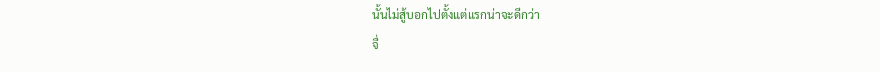นั้นไม่สู้บอกไปตั้งแต่แรกน่าจะดีกว่า
จื่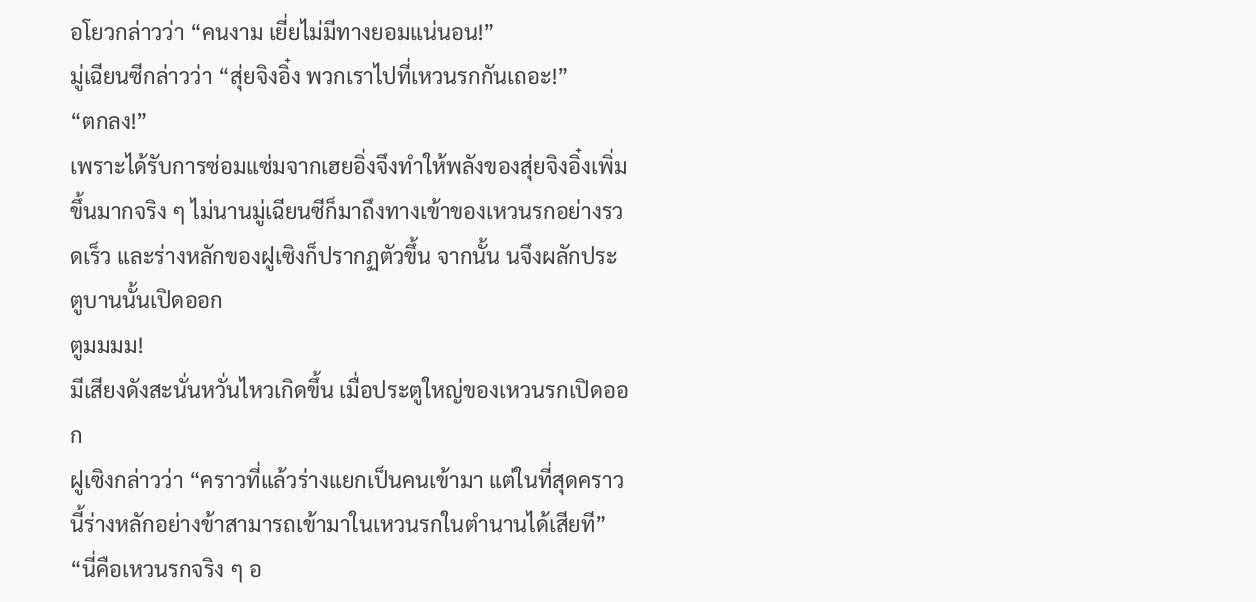อโยวกล่าวว่า “คนงาม เยี่ยไม่มีทางยอมแน่นอน!”
มู่เฉียนซีกล่าวว่า “สุ่ยจิงอิ๋ง พวกเราไปที่เหวนรกกันเถอะ!”
“ตกลง!”
เพราะได้รับการซ่อมแซ่มจากเฮยอิ่งจึงทำให้พลังของสุ่ยจิงอิ๋งเพิ่มขึ้นมากจริง ๆ ไม่นานมู่เฉียนซีก็มาถึงทางเข้าของเหวนรกอย่างรวดเร็ว และร่างหลักของฝูเซิงก็ปรากฏตัวขึ้น จากนั้น นจึงผลักประตูบานนั้นเปิดออก
ตูมมมม!
มีเสียงดังสะนั่นหวั่นไหวเกิดขึ้น เมื่อประตูใหญ่ของเหวนรกเปิดออก
ฝูเซิงกล่าวว่า “คราวที่แล้วร่างแยกเป็นคนเข้ามา แต่ในที่สุดคราวนี้ร่างหลักอย่างข้าสามารถเข้ามาในเหวนรกในตำนานได้เสียที”
“นี่คือเหวนรกจริง ๆ อ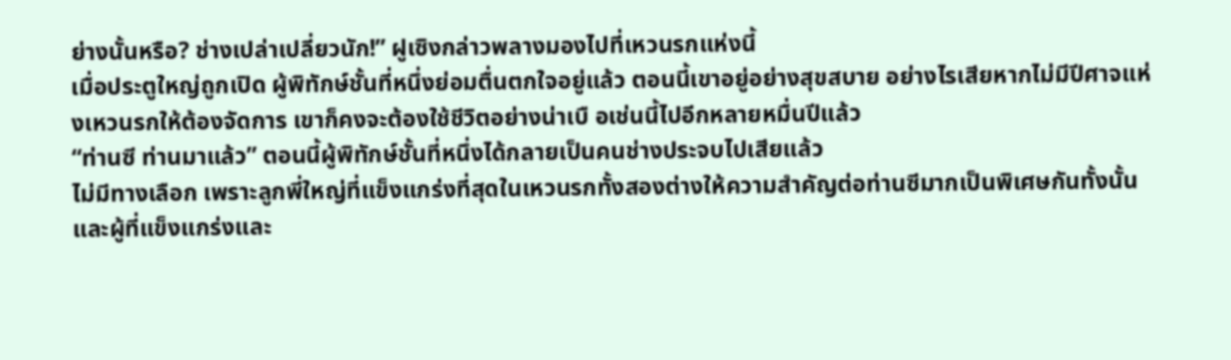ย่างนั้นหรือ? ช่างเปล่าเปลี่ยวนัก!” ฝูเซิงกล่าวพลางมองไปที่เหวนรกแห่งนี้
เมื่อประตูใหญ่ถูกเปิด ผู้พิทักษ์ชั้นที่หนึ่งย่อมตื่นตกใจอยู่แล้ว ตอนนี้เขาอยู่อย่างสุขสบาย อย่างไรเสียหากไม่มีปีศาจแห่งเหวนรกให้ต้องจัดการ เขาก็คงจะต้องใช้ชีวิตอย่างน่าเบื อเช่นนี้ไปอีกหลายหมื่นปีแล้ว
“ท่านซี ท่านมาแล้ว” ตอนนี้ผู้พิทักษ์ชั้นที่หนึ่งได้กลายเป็นคนช่างประจบไปเสียแล้ว
ไม่มีทางเลือก เพราะลูกพี่ใหญ่ที่แข็งแกร่งที่สุดในเหวนรกทั้งสองต่างให้ความสำคัญต่อท่านซีมากเป็นพิเศษกันทั้งนั้น และผู้ที่แข็งแกร่งและ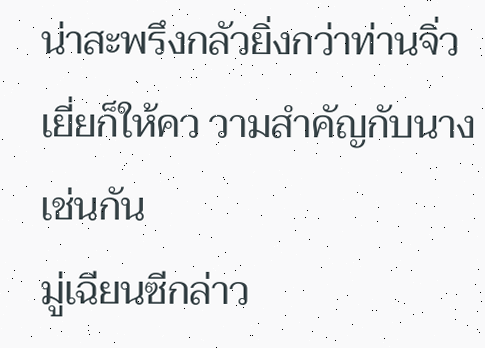น่าสะพรึงกลัวยิ่งกว่าท่านจิ่วเยี่ยก็ให้คว วามสำคัญกับนางเช่นกัน
มู่เฉียนซีกล่าว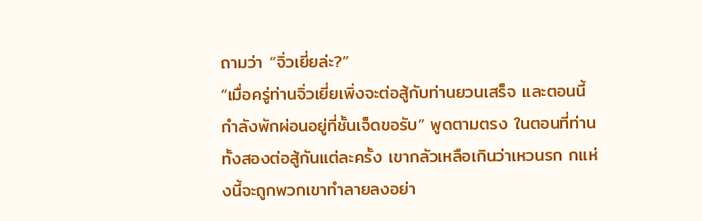ถามว่า “จิ่วเยี่ยล่ะ?”
“เมื่อครู่ท่านจิ่วเยี่ยเพิ่งจะต่อสู้กับท่านยวนเสร็จ และตอนนี้กำลังพักผ่อนอยู่ที่ชั้นเจ็ดขอรับ” พูดตามตรง ในตอนที่ท่านทั้งสองต่อสู้กันแต่ละครั้ง เขากลัวเหลือเกินว่าเหวนรก กแห่งนี้จะถูกพวกเขาทำลายลงอย่า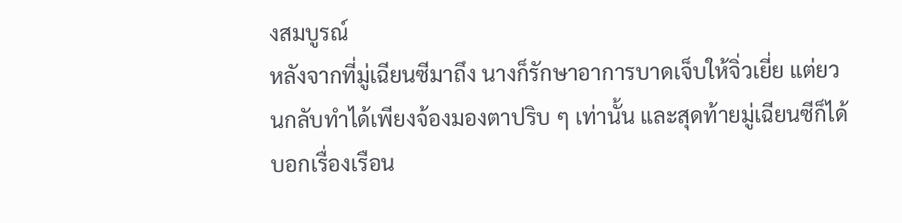งสมบูรณ์
หลังจากที่มู่เฉียนซีมาถึง นางก็รักษาอาการบาดเจ็บให้จิ่วเยี่ย แต่ยวนกลับทำได้เพียงจ้องมองตาปริบ ๆ เท่านั้น และสุดท้ายมู่เฉียนซีก็ได้บอกเรื่องเรือน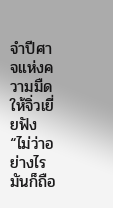จำปีศาจแห่งความมืดให้จิ่วเยี่ ยฟัง
“ไม่ว่าอย่างไรมันก็ถือ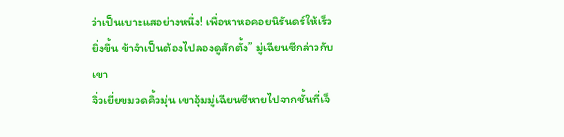ว่าเป็นเบาะแสอย่างหนึ่ง! เพื่อหาหอคอยนิรันดร์ให้เร็วยิ่งขึ้น ข้าจำเป็นต้องไปลองดูสักตั้ง” มู่เฉียนซีกล่าวกับเขา
จิ่วเยี่ยขมวดคิ้วมุ่น เขาอุ้มมู่เฉียนซีหายไปจากชั้นที่เจ็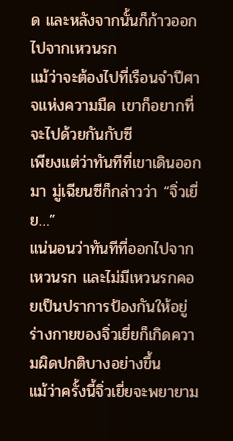ด และหลังจากนั้นก็ก้าวออกไปจากเหวนรก
แม้ว่าจะต้องไปที่เรือนจำปีศาจแห่งความมืด เขาก็อยากที่จะไปด้วยกันกับซี
เพียงแต่ว่าทันทีที่เขาเดินออกมา มู่เฉียนซีก็กล่าวว่า “จิ่วเยี่ย…”
แน่นอนว่าทันทีที่ออกไปจากเหวนรก และไม่มีเหวนรกคอยเป็นปราการป้องกันให้อยู่ ร่างกายของจิ่วเยี่ยก็เกิดความผิดปกติบางอย่างขึ้น
แม้ว่าครั้งนี้จิ่วเยี่ยจะพยายาม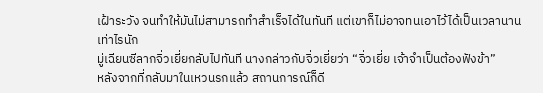เฝ้าระวัง จนทำให้มันไม่สามารถทำสำเร็จได้ในทันที แต่เขาก็ไม่อาจทนเอาไว้ได้เป็นเวลานานเท่าไรนัก
มู่เฉียนซีลากจิ่วเยี่ยกลับไปทันที นางกล่าวกับจิ่วเยี่ยว่า “จิ่วเยี่ย เจ้าจำเป็นต้องฟังข้า”
หลังจากที่กลับมาในเหวนรกแล้ว สถานการณ์ก็ดี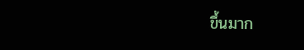ขึ้นมาก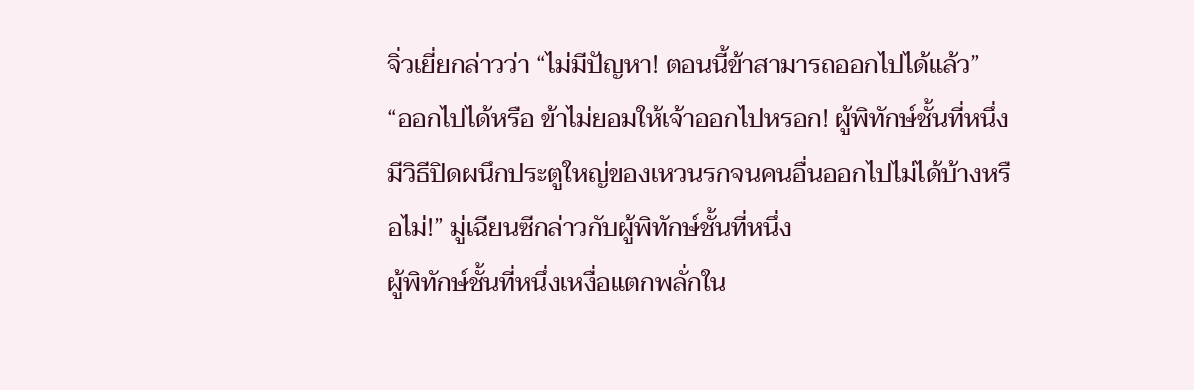จิ่วเยี่ยกล่าวว่า “ไม่มีปัญหา! ตอนนี้ข้าสามารถออกไปได้แล้ว”
“ออกไปได้หรือ ข้าไม่ยอมให้เจ้าออกไปหรอก! ผู้พิทักษ์ชั้นที่หนึ่ง มีวิธีปิดผนึกประตูใหญ่ของเหวนรกจนคนอื่นออกไปไม่ได้บ้างหรือไม่!” มู่เฉียนซีกล่าวกับผู้พิทักษ์ชั้นที่หนึ่ง
ผู้พิทักษ์ชั้นที่หนึ่งเหงื่อแตกพลั่กใน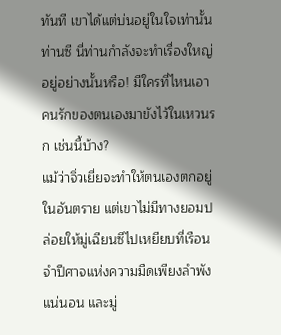ทันที เขาได้แต่บ่นอยู่ในใจเท่านั้น ท่านซี นี่ท่านกำลังจะทำเรื่องใหญ่อยู่อย่างนั้นหรือ! มีใครที่ไหนเอาคนรักของตนเองมาขังไว้ในเหวนรก เช่นนี้บ้าง?
แม้ว่าจิ่วเยี่ยจะทำให้ตนเองตกอยู่ในอันตราย แต่เขาไม่มีทางยอมปล่อยให้มู่เฉียนซีไปเหยียบที่เรือนจำปีศาจแห่งความมืดเพียงลำพังแน่นอน และมู่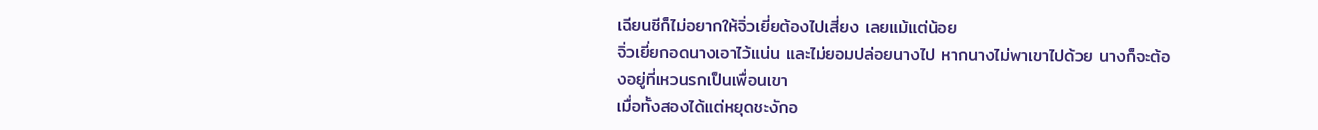เฉียนซีก็ไม่อยากให้จิ่วเยี่ยต้องไปเสี่ยง เลยแม้แต่น้อย
จิ่วเยี่ยกอดนางเอาไว้แน่น และไม่ยอมปล่อยนางไป หากนางไม่พาเขาไปด้วย นางก็จะต้องอยู่ที่เหวนรกเป็นเพื่อนเขา
เมื่อทั้งสองได้แต่หยุดชะงักอ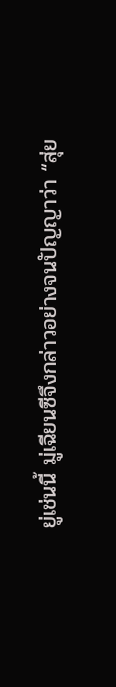ยู่เช่นนี้ มู่เฉียนซีจึงกล่าวอย่างจนปัญญาว่า “สุ่ย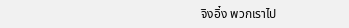จิงอิ๋ง พวกเราไป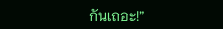กันเถอะ!”